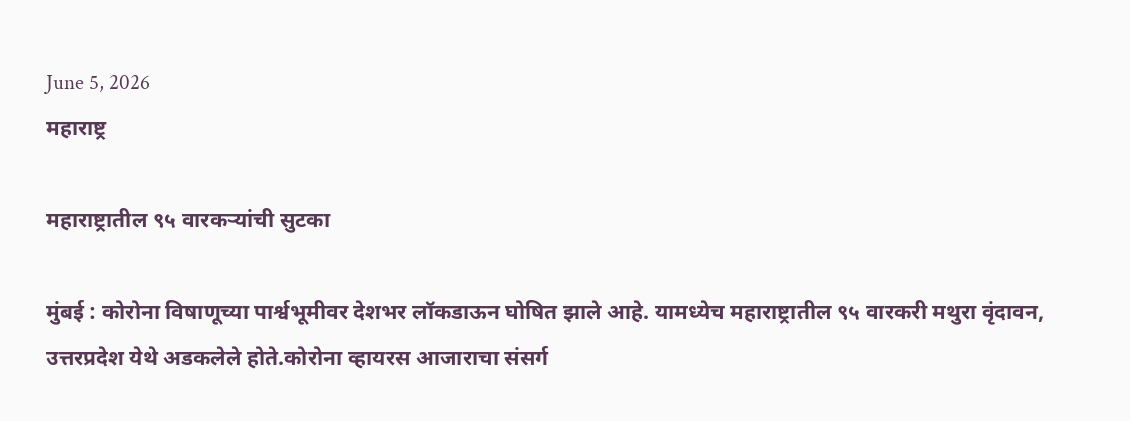June 5, 2026
महाराष्ट्र

महाराष्ट्रातील ९५ वारकऱ्यांची सुटका

मुंबई : कोरोना विषाणूच्या पार्श्वभूमीवर देशभर लॉकडाऊन घोषित झाले आहे. यामध्येच महाराष्ट्रातील ९५ वारकरी मथुरा वृंदावन, उत्तरप्रदेश येथे अडकलेले होते.कोरोना व्हायरस आजाराचा संसर्ग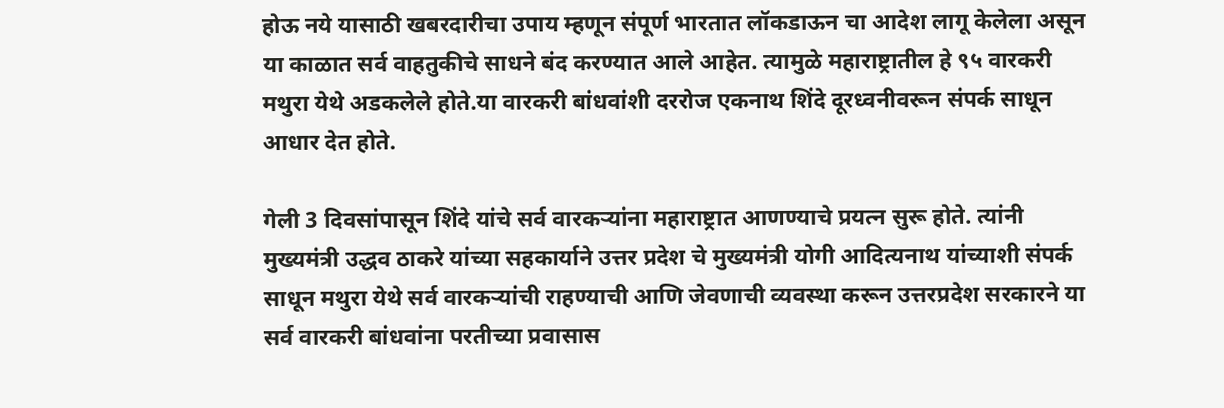होऊ नये यासाठी खबरदारीचा उपाय म्हणून संपूर्ण भारतात लॉकडाऊन चा आदेश लागू केलेला असून या काळात सर्व वाहतुकीचे साधने बंद करण्यात आले आहेत. त्यामुळे महाराष्ट्रातील हे ९५ वारकरी मथुरा येथे अडकलेले होते.या वारकरी बांधवांशी दररोज एकनाथ शिंदे दूरध्वनीवरून संपर्क साधून आधार देत होते.

गेली 3 दिवसांपासून शिंदे यांचे सर्व वारकऱ्यांना महाराष्ट्रात आणण्याचे प्रयत्न सुरू होते. त्यांनी मुख्यमंत्री उद्धव ठाकरे यांच्या सहकार्याने उत्तर प्रदेश चे मुख्यमंत्री योगी आदित्यनाथ यांच्याशी संपर्क साधून मथुरा येथे सर्व वारकऱ्यांची राहण्याची आणि जेवणाची व्यवस्था करून उत्तरप्रदेश सरकारने या सर्व वारकरी बांधवांना परतीच्या प्रवासास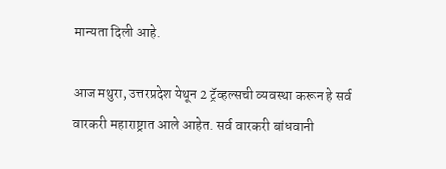मान्यता दिली आहे.

आज मथुरा, उत्तरप्रदेश येथून 2 ट्रॅव्हल्सची व्यवस्था करून हे सर्व वारकरी महाराष्ट्रात आले आहेत. सर्व वारकरी बांधवानी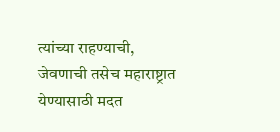त्यांच्या राहण्याची, जेवणाची तसेच महाराष्ट्रात येण्यासाठी मदत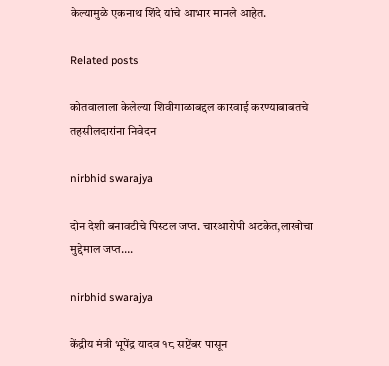केल्यामुळे एकनाथ शिंदे यांचे आभार मानले आहेत.

Related posts

कोतवालाला केलेल्या शिवीगाळाबद्दल कारवाई करण्याबाबतचे तहसीलदारांना निवेदन

nirbhid swarajya

दोन देशी बनावटीचे पिस्टल जप्त. चारआरोपी अटकेत,लाखोचा मुद्देमाल जप्त….

nirbhid swarajya

केंद्रीय मंत्री भूपेंद्र यादव १८ सप्टेंबर पासून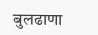बुलढाणा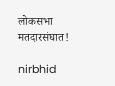लोकसभा मतदारसंघात!

nirbhid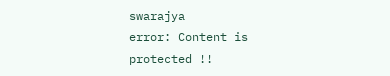swarajya
error: Content is protected !!